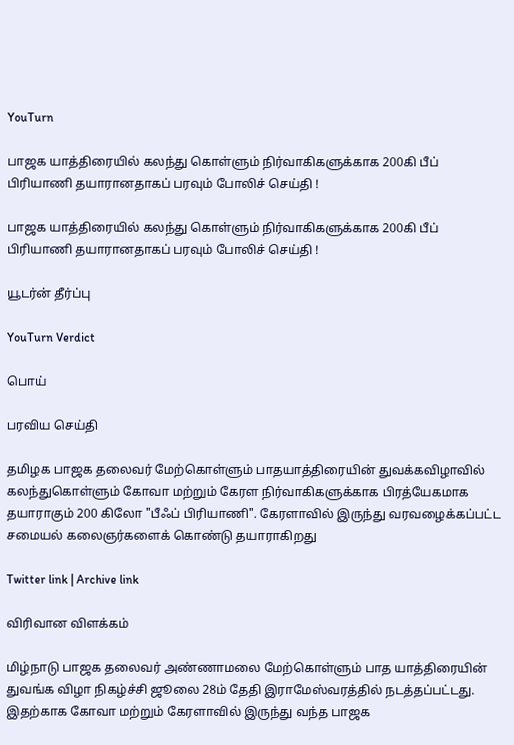YouTurn

பாஜக யாத்திரையில் கலந்து கொள்ளும் நிர்வாகிகளுக்காக 200கி பீப் பிரியாணி தயாரானதாகப் பரவும் போலிச் செய்தி !

பாஜக யாத்திரையில் கலந்து கொள்ளும் நிர்வாகிகளுக்காக 200கி பீப் பிரியாணி தயாரானதாகப் பரவும் போலிச் செய்தி !

யூடர்ன் தீர்ப்பு

YouTurn Verdict

பொய்

பரவிய செய்தி

தமிழக பாஜக தலைவர் மேற்கொள்ளும் பாதயாத்திரையின் துவக்கவிழாவில் கலந்துகொள்ளும் கோவா மற்றும் கேரள நிர்வாகிகளுக்காக பிரத்யேகமாக தயாராகும் 200 கிலோ "பீஃப் பிரியாணி". கேரளாவில் இருந்து வரவழைக்கப்பட்ட சமையல் கலைஞர்களைக் கொண்டு தயாராகிறது

Twitter link | Archive link

விரிவான விளக்கம்

மிழ்நாடு பாஜக தலைவர் அண்ணாமலை மேற்கொள்ளும் பாத யாத்திரையின் துவங்க விழா நிகழ்ச்சி ஜூலை 28ம் தேதி இராமேஸ்வரத்தில் நடத்தப்பட்டது. இதற்காக கோவா மற்றும் கேரளாவில் இருந்து வந்த பாஜக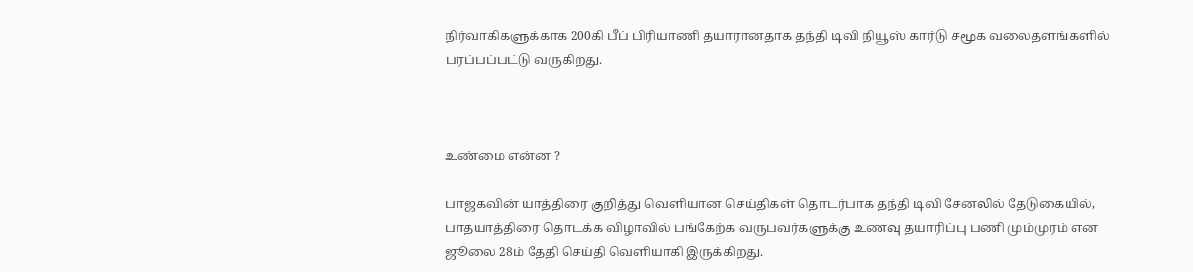நிர்வாகிகளுக்காக 200கி பீப் பிரியாணி தயாரானதாக தந்தி டிவி நியூஸ் கார்டு சமூக வலைதளங்களில் பரப்பப்பட்டு வருகிறது.



உண்மை என்ன ?

பாஜகவின் யாத்திரை குறித்து வெளியான செய்திகள் தொடர்பாக தந்தி டிவி சேனலில் தேடுகையில், பாதயாத்திரை தொடக்க விழாவில் பங்கேற்க வருபவர்களுக்கு உணவு தயாரிப்பு பணி மும்முரம் என ஜூலை 28ம் தேதி செய்தி வெளியாகி இருக்கிறது.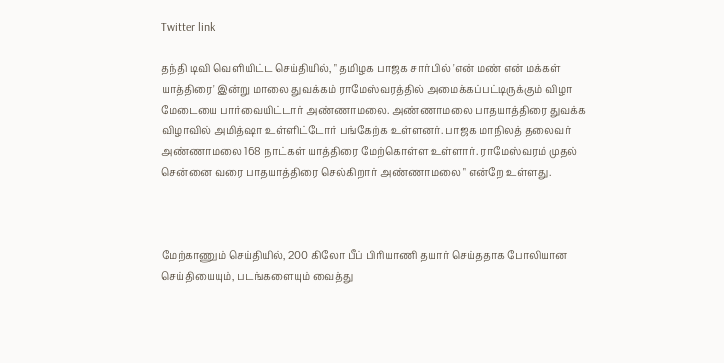Twitter link

தந்தி டிவி வெளியிட்ட செய்தியில், " தமிழக பாஜக சார்பில் 'என் மண் என் மக்கள் யாத்திரை' இன்று மாலை துவக்கம் ராமேஸ்வரத்தில் அமைக்கப்பட்டிருக்கும் விழா மேடையை பார்வையிட்டார் அண்ணாமலை. அண்ணாமலை பாதயாத்திரை துவக்க விழாவில் அமித்ஷா உள்ளிட்டோர் பங்கேற்க உள்ளனர். பாஜக மாநிலத் தலைவர் அண்ணாமலை 168 நாட்கள் யாத்திரை மேற்கொள்ள உள்ளார். ராமேஸ்வரம் முதல் சென்னை வரை பாதயாத்திரை செல்கிறார் அண்ணாமலை " என்றே உள்ளது.



மேற்காணும் செய்தியில், 200 கிலோ பீப் பிரியாணி தயார் செய்ததாக போலியான செய்தியையும், படங்களையும் வைத்து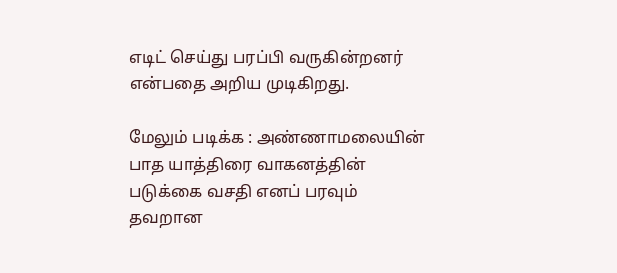எடிட் செய்து பரப்பி வருகின்றனர் என்பதை அறிய முடிகிறது.

மேலும் படிக்க : அண்ணாமலையின் பாத யாத்திரை வாகனத்தின் படுக்கை வசதி எனப் பரவும் தவறான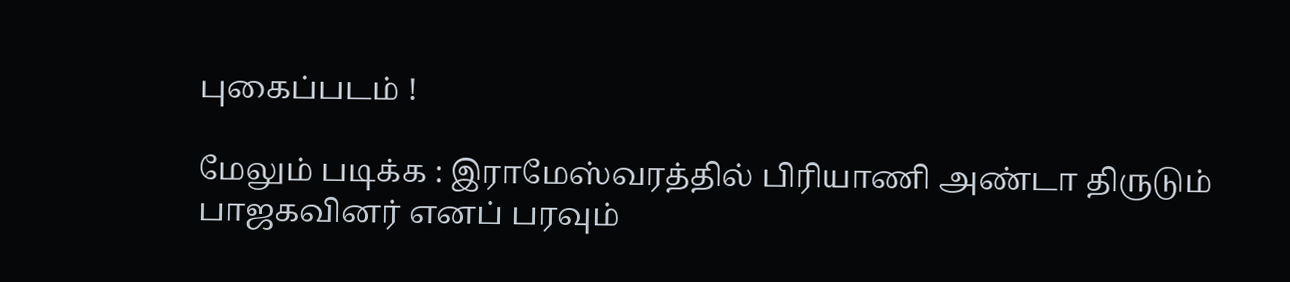புகைப்படம் !

மேலும் படிக்க : இராமேஸ்வரத்தில் பிரியாணி அண்டா திருடும் பாஜகவினர் எனப் பரவும்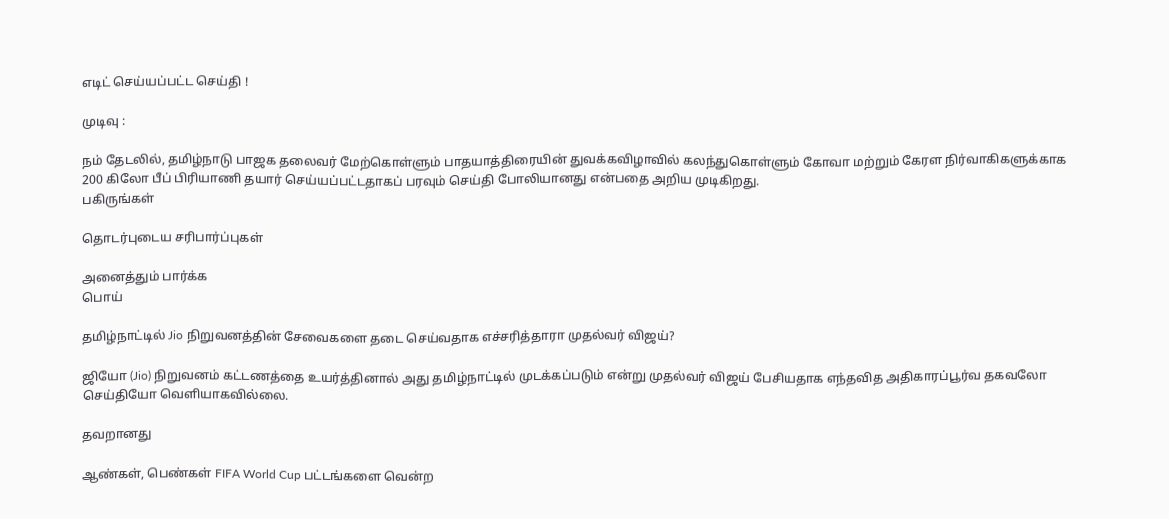எடிட் செய்யப்பட்ட செய்தி !

முடிவு :

நம் தேடலில், தமிழ்நாடு பாஜக தலைவர் மேற்கொள்ளும் பாதயாத்திரையின் துவக்கவிழாவில் கலந்துகொள்ளும் கோவா மற்றும் கேரள நிர்வாகிகளுக்காக 200 கிலோ பீப் பிரியாணி தயார் செய்யப்பட்டதாகப் பரவும் செய்தி போலியானது என்பதை அறிய முடிகிறது.
பகிருங்கள்

தொடர்புடைய சரிபார்ப்புகள்

அனைத்தும் பார்க்க
பொய்

தமிழ்நாட்டில் Jio நிறுவனத்தின் சேவைகளை தடை செய்வதாக எச்சரித்தாரா முதல்வர் விஜய்?

ஜியோ (Jio) நிறுவனம் கட்டணத்தை உயர்த்தினால் அது தமிழ்நாட்டில் முடக்கப்படும் என்று முதல்வர் விஜய் பேசியதாக எந்தவித அதிகாரப்பூர்வ தகவலோ செய்தியோ வெளியாகவில்லை.

தவறானது

ஆண்கள், பெண்கள் FIFA World Cup பட்டங்களை வென்ற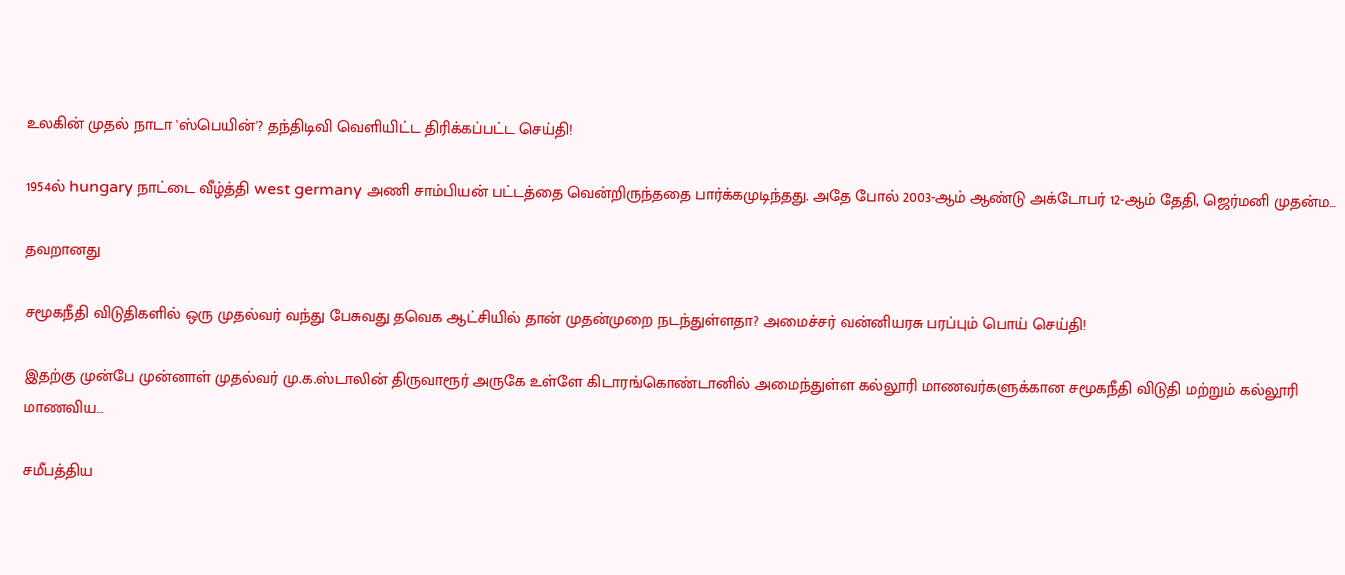உலகின் முதல் நாடா 'ஸ்பெயின்'? தந்திடிவி வெளியிட்ட திரிக்கப்பட்ட செய்தி!

1954ல் hungary நாட்டை வீழ்த்தி west germany அணி சாம்பியன் பட்டத்தை வென்றிருந்ததை பார்க்கமுடிந்தது. அதே போல் 2003-ஆம் ஆண்டு அக்டோபர் 12-ஆம் தேதி, ஜெர்மனி முதன்ம…

தவறானது

சமூகநீதி விடுதிகளில் ஒரு முதல்வர் வந்து பேசுவது தவெக ஆட்சியில் தான் முதன்முறை நடந்துள்ளதா? அமைச்சர் வன்னியரசு பரப்பும் பொய் செய்தி!

இதற்கு முன்பே முன்னாள் முதல்வர் மு.க.ஸ்டாலின் திருவாரூர் அருகே உள்ளே கிடாரங்கொண்டானில் அமைந்துள்ள கல்லூரி மாணவர்களுக்கான சமூகநீதி விடுதி மற்றும் கல்லூரி மாணவிய…

சமீபத்திய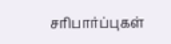சரிபார்ப்புகள்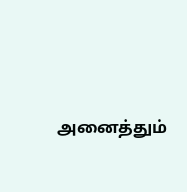அனைத்தும்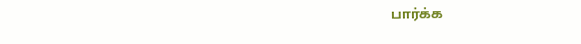பார்க்க